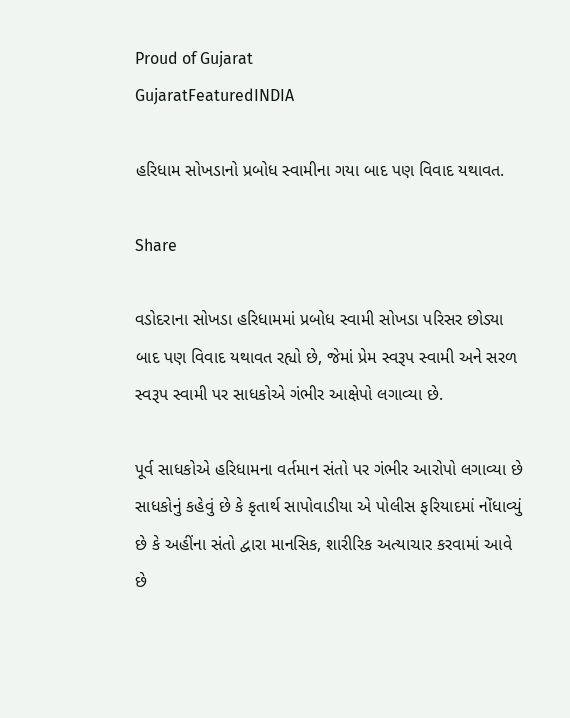Proud of Gujarat
GujaratFeaturedINDIA

હરિધામ સોખડાનો પ્રબોધ સ્વામીના ગયા બાદ પણ વિવાદ યથાવત.

Share

વડોદરાના સોખડા હરિધામમાં પ્રબોધ સ્વામી સોખડા પરિસર છોડ્યા બાદ પણ વિવાદ યથાવત રહ્યો છે, જેમાં પ્રેમ સ્વરૂપ સ્વામી અને સરળ સ્વરૂપ સ્વામી પર સાધકોએ ગંભીર આક્ષેપો લગાવ્યા છે.

પૂર્વ સાધકોએ હરિધામના વર્તમાન સંતો પર ગંભીર આરોપો લગાવ્યા છે સાધકોનું કહેવું છે કે કૃતાર્થ સાપોવાડીયા એ પોલીસ ફરિયાદમાં નોંધાવ્યું છે કે અહીંના સંતો દ્વારા માનસિક, શારીરિક અત્યાચાર કરવામાં આવે છે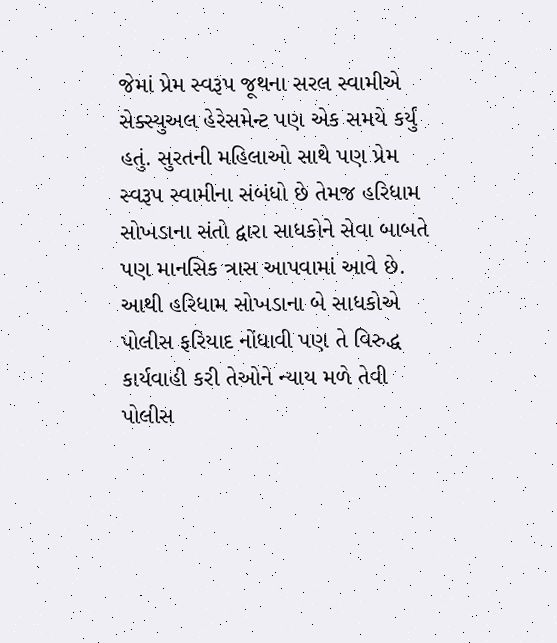જેમાં પ્રેમ સ્વરૂપ જૂથના સરલ સ્વામીએ સેક્સ્યુઅલ હેરેસમેન્ટ પણ એક સમયે કર્યું હતું. સુરતની મહિલાઓ સાથે પણ પ્રેમ સ્વરૂપ સ્વામીના સંબંધો છે તેમજ હરિધામ સોખડાના સંતો દ્વારા સાધકોને સેવા બાબતે પણ માનસિક ત્રાસ આપવામાં આવે છે. આથી હરિધામ સોખડાના બે સાધકોએ પોલીસ ફરિયાદ નોંધાવી પણ તે વિરુદ્ધ કાર્યવાહી કરી તેઓને ન્યાય મળે તેવી પોલીસ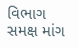વિભાગ સમક્ષ માંગ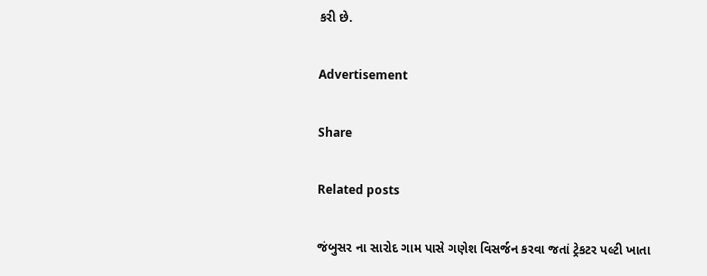કરી છે.

Advertisement

Share

Related posts

જંબુસર ના સારોદ ગામ પાસે ગણેશ વિસર્જન કરવા જતાં ટ્રેકટર પલ્ટી ખાતા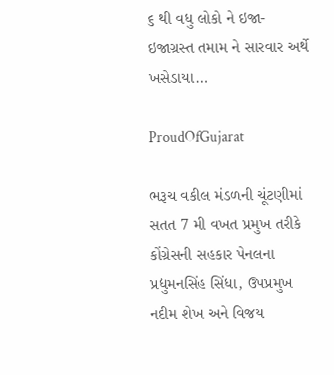૬ થી વધુ લોકો ને ઇજા-ઇજાગ્રસ્ત તમામ ને સારવાર અર્થે ખસેડાયા…

ProudOfGujarat

ભરૂચ વકીલ મંડળની ચૂંટણીમાં સતત 7 મી વખત પ્રમુખ તરીકે કોંગ્રેસની સહકાર પેનલના પ્રદ્યુમનસિંહ સિંધા, ઉપપ્રમુખ નદીમ શેખ અને વિજય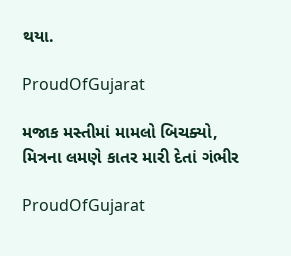થયા.

ProudOfGujarat

મજાક મસ્તીમાં મામલો બિચક્યો, મિત્રના લમણે કાતર મારી દેતાં ગંભીર

ProudOfGujarat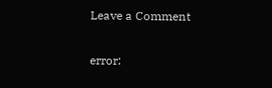Leave a Comment

error: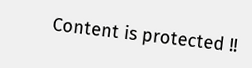Content is protected !!